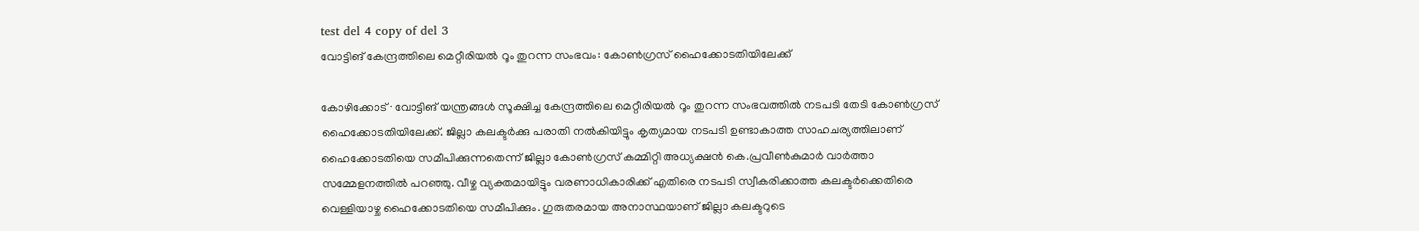test del 4 copy of del 3
വോട്ടിങ് കേന്ദ്രത്തിലെ മെറ്റീരിയൽ റൂം തുറന്ന സംഭവം: കോൺഗ്രസ് ഹൈക്കോടതിയിലേക്ക്

കോഴിക്കോട് ∙ വോട്ടിങ് യന്ത്രങ്ങൾ സൂക്ഷിച്ച കേന്ദ്രത്തിലെ മെറ്റീരിയൽ റൂം തുറന്ന സംഭവത്തിൽ നടപടി തേടി കോൺഗ്രസ് ഹൈക്കോടതിയിലേക്ക്. ജില്ലാ കലക്ടർക്കു പരാതി നൽകിയിട്ടും കൃത്യമായ നടപടി ഉണ്ടാകാത്ത സാഹചര്യത്തിലാണ് ഹൈക്കോടതിയെ സമീപിക്കുന്നതെന്ന് ജില്ലാ കോൺഗ്രസ് കമ്മിറ്റി അധ്യക്ഷൻ കെ.പ്രവീൺകുമാർ വാർത്താ സമ്മേളനത്തിൽ പറഞ്ഞു. വീഴ്ച വ്യക്തമായിട്ടും വരണാധികാരിക്ക് എതിരെ നടപടി സ്വീകരിക്കാത്ത കലക്ടർക്കെതിരെ വെള്ളിയാഴ്ച ഹൈക്കോടതിയെ സമീപിക്കും. ഗുരുതരമായ അനാസ്ഥയാണ് ജില്ലാ കലക്ടറുടെ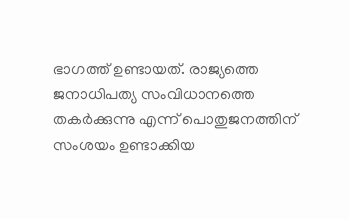ഭാഗത്ത് ഉണ്ടായത്. രാജ്യത്തെ ജനാധിപത്യ സംവിധാനത്തെ തകർക്കുന്നു എന്ന് പൊതുജനത്തിന് സംശയം ഉണ്ടാക്കിയ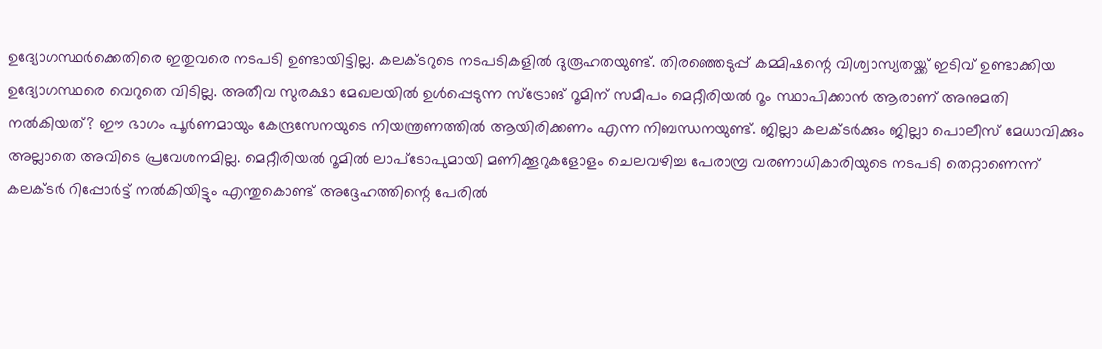ഉദ്യോഗസ്ഥർക്കെതിരെ ഇതുവരെ നടപടി ഉണ്ടായിട്ടില്ല. കലക്ടറുടെ നടപടികളിൽ ദുരൂഹതയുണ്ട്. തിരഞ്ഞെടുപ്പ് കമ്മിഷന്റെ വിശ്വാസ്യതയ്ക്ക് ഇടിവ് ഉണ്ടാക്കിയ ഉദ്യോഗസ്ഥരെ വെറുതെ വിടില്ല. അതീവ സുരക്ഷാ മേഖലയിൽ ഉൾപ്പെടുന്ന സ്ട്രോങ് റൂമിന് സമീപം മെറ്റീരിയൽ റൂം സ്ഥാപിക്കാൻ ആരാണ് അനുമതി നൽകിയത്? ഈ ഭാഗം പൂർണമായും കേന്ദ്രസേനയുടെ നിയന്ത്രണത്തിൽ ആയിരിക്കണം എന്ന നിബന്ധനയുണ്ട്. ജില്ലാ കലക്ടർക്കും ജില്ലാ പൊലീസ് മേധാവിക്കും അല്ലാതെ അവിടെ പ്രവേശനമില്ല. മെറ്റീരിയൽ റൂമിൽ ലാപ്ടോപുമായി മണിക്കൂറുകളോളം ചെലവഴിച്ച പേരാമ്പ്ര വരണാധികാരിയുടെ നടപടി തെറ്റാണെന്ന് കലക്ടർ റിപ്പോർട്ട് നൽകിയിട്ടും എന്തുകൊണ്ട് അദ്ദേഹത്തിന്റെ പേരിൽ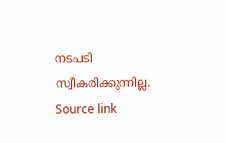നടപടി സ്വീകരിക്കുന്നില്ല.
Source link